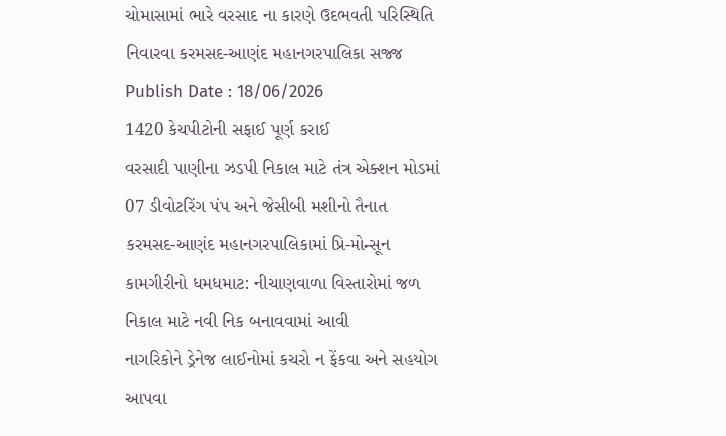ચોમાસામાં ભારે વરસાદ ના કારણે ઉદભવતી પરિસ્થિતિ નિવારવા કરમસદ-આણંદ મહાનગરપાલિકા સજ્જ
Publish Date : 18/06/2026
1420 કેચપીટોની સફાઈ પૂર્ણ કરાઈ
વરસાદી પાણીના ઝડપી નિકાલ માટે તંત્ર એક્શન મોડમાં
07 ડીવોટરિંગ પંપ અને જેસીબી મશીનો તૈનાત
કરમસદ-આણંદ મહાનગરપાલિકામાં પ્રિ-મોન્સૂન કામગીરીનો ધમધમાટ: નીચાણવાળા વિસ્તારોમાં જળ નિકાલ માટે નવી નિક બનાવવામાં આવી
નાગરિકોને ડ્રેનેજ લાઈનોમાં કચરો ન ફેંકવા અને સહયોગ આપવા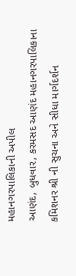મહાનગરપાલિકાની અપીલ
આણંદ, બુધવાર, કરમસદ આણંદ મહાનગરપાલિકાના કમિશનર શ્રી ની સુચના અને સીધા માર્ગદર્શન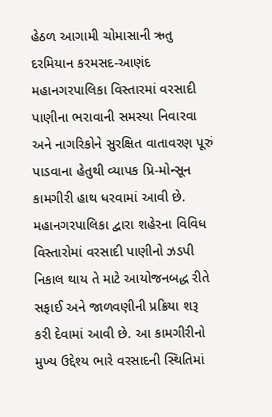હેઠળ આગામી ચોમાસાની ઋતુ દરમિયાન કરમસદ-આણંદ મહાનગરપાલિકા વિસ્તારમાં વરસાદી પાણીના ભરાવાની સમસ્યા નિવારવા અને નાગરિકોને સુરક્ષિત વાતાવરણ પૂરું પાડવાના હેતુથી વ્યાપક પ્રિ-મોન્સૂન કામગીરી હાથ ધરવામાં આવી છે.
મહાનગરપાલિકા દ્વારા શહેરના વિવિધ વિસ્તારોમાં વરસાદી પાણીનો ઝડપી નિકાલ થાય તે માટે આયોજનબદ્ધ રીતે સફાઈ અને જાળવણીની પ્રક્રિયા શરૂ કરી દેવામાં આવી છે. આ કામગીરીનો મુખ્ય ઉદ્દેશ્ય ભારે વરસાદની સ્થિતિમાં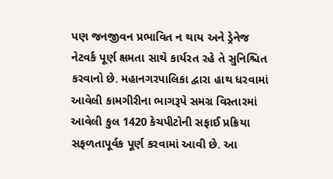પણ જનજીવન પ્રભાવિત ન થાય અને ડ્રેનેજ નેટવર્ક પૂર્ણ ક્ષમતા સાથે કાર્યરત રહે તે સુનિશ્ચિત કરવાનો છે. મહાનગરપાલિકા દ્વારા હાથ ધરવામાં આવેલી કામગીરીના ભાગરૂપે સમગ્ર વિસ્તારમાં આવેલી કુલ 1420 કેચપીટોની સફાઈ પ્રક્રિયા સફળતાપૂર્વક પૂર્ણ કરવામાં આવી છે. આ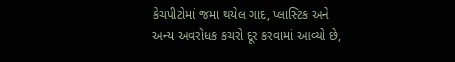કેચપીટોમાં જમા થયેલ ગાદ, પ્લાસ્ટિક અને અન્ય અવરોધક કચરો દૂર કરવામાં આવ્યો છે,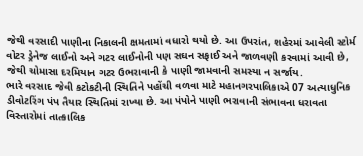જેથી વરસાદી પાણીના નિકાલની ક્ષમતામાં વધારો થયો છે. આ ઉપરાંત, શહેરમાં આવેલી સ્ટોર્મ વોટર ડ્રેનેજ લાઈનો અને ગટર લાઈનોની પણ સઘન સફાઈ અને જાળવણી કરવામાં આવી છે, જેથી ચોમાસા દરમિયાન ગટર ઉભરાવાની કે પાણી જામવાની સમસ્યા ન સર્જાય.
ભારે વરસાદ જેવી કટોકટીની સ્થિતિને પહોંચી વળવા માટે મહાનગરપાલિકાએ 07 અત્યાધુનિક ડીવોટરિંગ પંપ તૈયાર સ્થિતિમાં રાખ્યા છે. આ પંપોને પાણી ભરાવાની સંભાવના ધરાવતા વિસ્તારોમાં તાત્કાલિક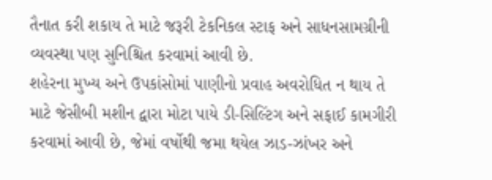તૈનાત કરી શકાય તે માટે જરૂરી ટેકનિકલ સ્ટાફ અને સાધનસામગ્રીની વ્યવસ્થા પણ સુનિશ્ચિત કરવામાં આવી છે.
શહેરના મુખ્ય અને ઉપકાંસોમાં પાણીનો પ્રવાહ અવરોધિત ન થાય તે માટે જેસીબી મશીન દ્વારા મોટા પાયે ડી-સિલ્ટિંગ અને સફાઈ કામગીરી કરવામાં આવી છે, જેમાં વર્ષોથી જમા થયેલ ઝાડ-ઝાંખર અને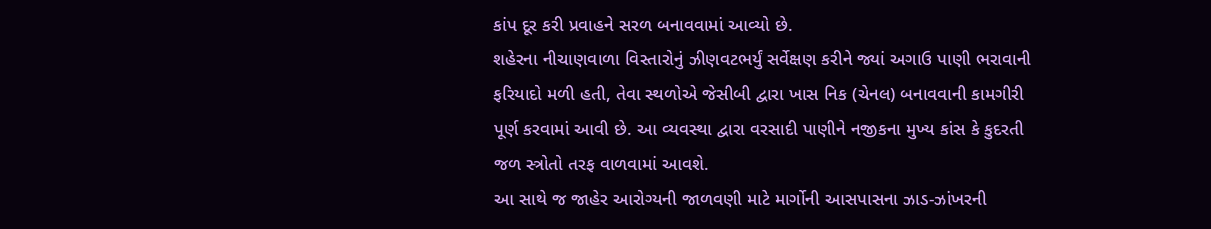કાંપ દૂર કરી પ્રવાહને સરળ બનાવવામાં આવ્યો છે.
શહેરના નીચાણવાળા વિસ્તારોનું ઝીણવટભર્યું સર્વેક્ષણ કરીને જ્યાં અગાઉ પાણી ભરાવાની ફરિયાદો મળી હતી, તેવા સ્થળોએ જેસીબી દ્વારા ખાસ નિક (ચેનલ) બનાવવાની કામગીરી પૂર્ણ કરવામાં આવી છે. આ વ્યવસ્થા દ્વારા વરસાદી પાણીને નજીકના મુખ્ય કાંસ કે કુદરતી જળ સ્ત્રોતો તરફ વાળવામાં આવશે.
આ સાથે જ જાહેર આરોગ્યની જાળવણી માટે માર્ગોની આસપાસના ઝાડ-ઝાંખરની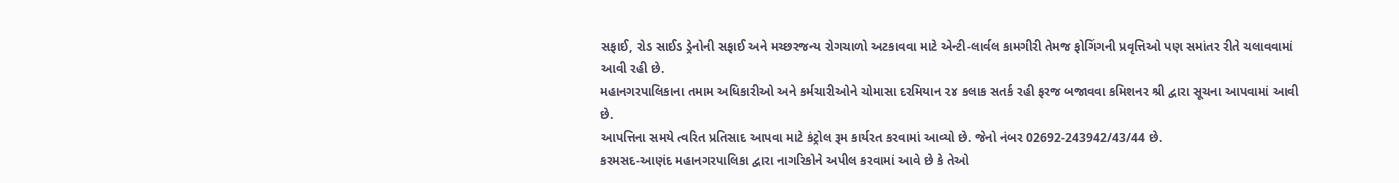સફાઈ, રોડ સાઈડ ડ્રેનોની સફાઈ અને મચ્છરજન્ય રોગચાળો અટકાવવા માટે એન્ટી-લાર્વલ કામગીરી તેમજ ફોગિંગની પ્રવૃત્તિઓ પણ સમાંતર રીતે ચલાવવામાં આવી રહી છે.
મહાનગરપાલિકાના તમામ અધિકારીઓ અને કર્મચારીઓને ચોમાસા દરમિયાન ૨૪ કલાક સતર્ક રહી ફરજ બજાવવા કમિશનર શ્રી દ્વારા સૂચના આપવામાં આવી છે.
આપત્તિના સમયે ત્વરિત પ્રતિસાદ આપવા માટે કંટ્રોલ રૂમ કાર્યરત કરવામાં આવ્યો છે. જેનો નંબર 02692-243942/43/44 છે.
કરમસદ-આણંદ મહાનગરપાલિકા દ્વારા નાગરિકોને અપીલ કરવામાં આવે છે કે તેઓ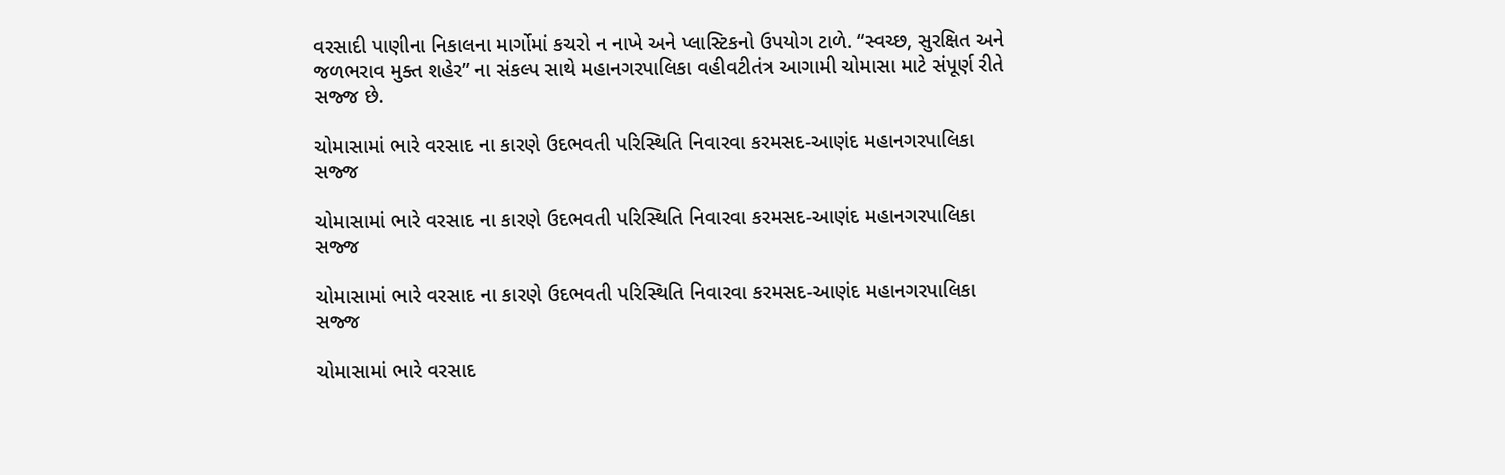વરસાદી પાણીના નિકાલના માર્ગોમાં કચરો ન નાખે અને પ્લાસ્ટિકનો ઉપયોગ ટાળે. “સ્વચ્છ, સુરક્ષિત અને જળભરાવ મુક્ત શહેર” ના સંકલ્પ સાથે મહાનગરપાલિકા વહીવટીતંત્ર આગામી ચોમાસા માટે સંપૂર્ણ રીતે સજ્જ છે.

ચોમાસામાં ભારે વરસાદ ના કારણે ઉદભવતી પરિસ્થિતિ નિવારવા કરમસદ-આણંદ મહાનગરપાલિકા સજ્જ

ચોમાસામાં ભારે વરસાદ ના કારણે ઉદભવતી પરિસ્થિતિ નિવારવા કરમસદ-આણંદ મહાનગરપાલિકા સજ્જ

ચોમાસામાં ભારે વરસાદ ના કારણે ઉદભવતી પરિસ્થિતિ નિવારવા કરમસદ-આણંદ મહાનગરપાલિકા સજ્જ

ચોમાસામાં ભારે વરસાદ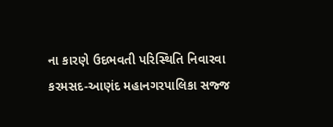ના કારણે ઉદભવતી પરિસ્થિતિ નિવારવા કરમસદ-આણંદ મહાનગરપાલિકા સજ્જ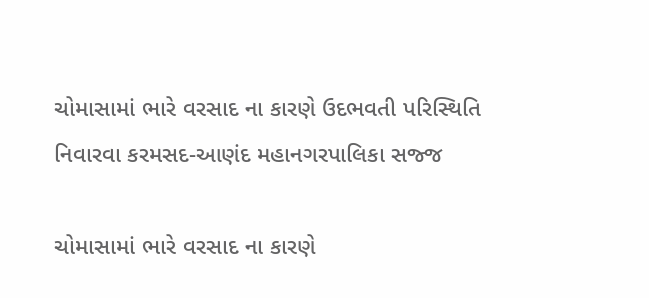ચોમાસામાં ભારે વરસાદ ના કારણે ઉદભવતી પરિસ્થિતિ નિવારવા કરમસદ-આણંદ મહાનગરપાલિકા સજ્જ

ચોમાસામાં ભારે વરસાદ ના કારણે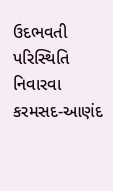ઉદભવતી પરિસ્થિતિ નિવારવા કરમસદ-આણંદ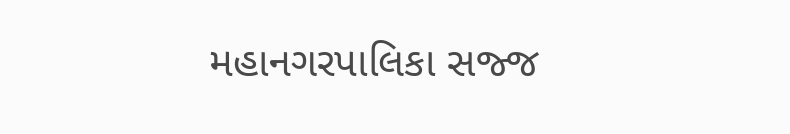મહાનગરપાલિકા સજ્જ